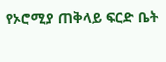የኦሮሚያ ጠቅላይ ፍርድ ቤት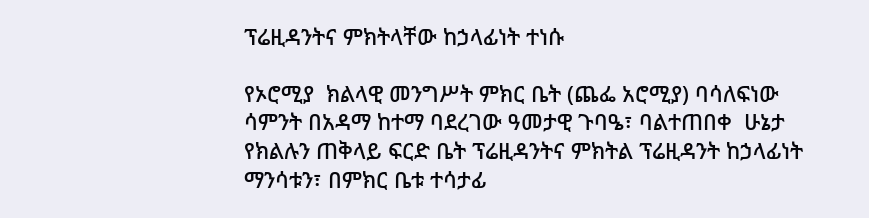ፕሬዚዳንትና ምክትላቸው ከኃላፊነት ተነሱ

የኦሮሚያ  ክልላዊ መንግሥት ምክር ቤት (ጨፌ አሮሚያ) ባሳለፍነው ሳምንት በአዳማ ከተማ ባደረገው ዓመታዊ ጉባዔ፣ ባልተጠበቀ  ሁኔታ የክልሉን ጠቅላይ ፍርድ ቤት ፕሬዚዳንትና ምክትል ፕሬዚዳንት ከኃላፊነት ማንሳቱን፣ በምክር ቤቱ ተሳታፊ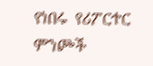የነበሩ  የሪፖርተር ምንጮች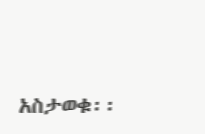አስታወቁ፡፡